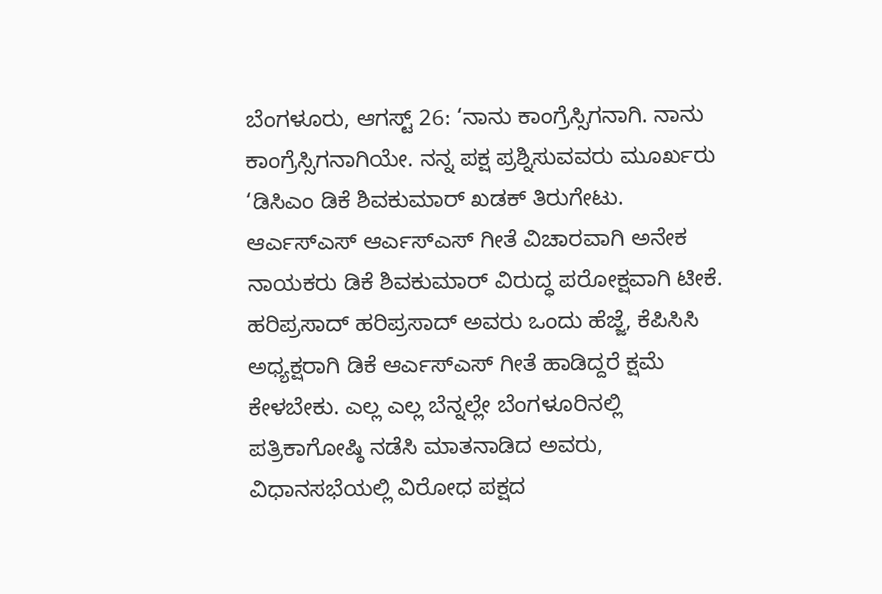ಬೆಂಗಳೂರು, ಆಗಸ್ಟ್ 26: ‘ನಾನು ಕಾಂಗ್ರೆಸ್ಸಿಗನಾಗಿ. ನಾನು ಕಾಂಗ್ರೆಸ್ಸಿಗನಾಗಿಯೇ. ನನ್ನ ಪಕ್ಷ ಪ್ರಶ್ನಿಸುವವರು ಮೂರ್ಖರು ‘ಡಿಸಿಎಂ ಡಿಕೆ ಶಿವಕುಮಾರ್ ಖಡಕ್ ತಿರುಗೇಟು. ಆರ್ಎಸ್ಎಸ್ ಆರ್ಎಸ್ಎಸ್ ಗೀತೆ ವಿಚಾರವಾಗಿ ಅನೇಕ ನಾಯಕರು ಡಿಕೆ ಶಿವಕುಮಾರ್ ವಿರುದ್ಧ ಪರೋಕ್ಷವಾಗಿ ಟೀಕೆ. ಹರಿಪ್ರಸಾದ್ ಹರಿಪ್ರಸಾದ್ ಅವರು ಒಂದು ಹೆಜ್ಜೆ, ಕೆಪಿಸಿಸಿ ಅಧ್ಯಕ್ಷರಾಗಿ ಡಿಕೆ ಆರ್ಎಸ್ಎಸ್ ಗೀತೆ ಹಾಡಿದ್ದರೆ ಕ್ಷಮೆ ಕೇಳಬೇಕು. ಎಲ್ಲ ಎಲ್ಲ ಬೆನ್ನಲ್ಲೇ ಬೆಂಗಳೂರಿನಲ್ಲಿ ಪತ್ರಿಕಾಗೋಷ್ಠಿ ನಡೆಸಿ ಮಾತನಾಡಿದ ಅವರು, ವಿಧಾನಸಭೆಯಲ್ಲಿ ವಿರೋಧ ಪಕ್ಷದ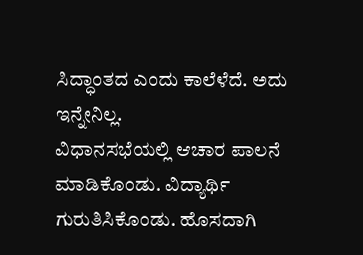ಸಿದ್ಧಾಂತದ ಎಂದು ಕಾಲೆಳೆದೆ. ಅದು ಇನ್ನೇನಿಲ್ಲ.
ವಿಧಾನಸಭೆಯಲ್ಲಿ ಆಚಾರ ಪಾಲನೆ ಮಾಡಿಕೊಂಡು. ವಿದ್ಯಾರ್ಥಿ ಗುರುತಿಸಿಕೊಂಡು. ಹೊಸದಾಗಿ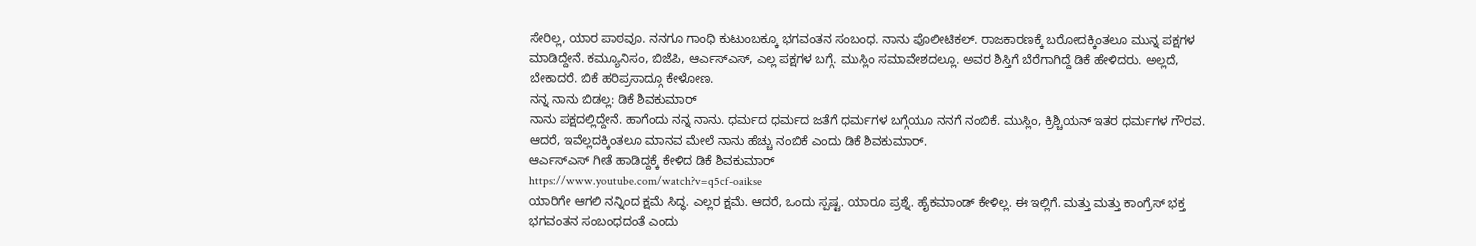ಸೇರಿಲ್ಲ, ಯಾರ ಪಾಠವೂ. ನನಗೂ ಗಾಂಧಿ ಕುಟುಂಬಕ್ಕೂ ಭಗವಂತನ ಸಂಬಂಧ. ನಾನು ಪೊಲೀಟಿಕಲ್. ರಾಜಕಾರಣಕ್ಕೆ ಬರೋದಕ್ಕಿಂತಲೂ ಮುನ್ನ ಪಕ್ಷಗಳ ಮಾಡಿದ್ದೇನೆ. ಕಮ್ಯೂನಿಸಂ, ಬಿಜೆಪಿ, ಆರ್ಎಸ್ಎಸ್, ಎಲ್ಲ ಪಕ್ಷಗಳ ಬಗ್ಗೆ. ಮುಸ್ಲಿಂ ಸಮಾವೇಶದಲ್ಲೂ. ಅವರ ಶಿಸ್ತಿಗೆ ಬೆರೆಗಾಗಿದ್ದೆ ಡಿಕೆ ಹೇಳಿದರು. ಅಲ್ಲದೆ, ಬೇಕಾದರೆ. ಬಿಕೆ ಹರಿಪ್ರಸಾದ್ಗೂ ಕೇಳೋಣ.
ನನ್ನ ನಾನು ಬಿಡಲ್ಲ: ಡಿಕೆ ಶಿವಕುಮಾರ್
ನಾನು ಪಕ್ಷದಲ್ಲಿದ್ದೇನೆ. ಹಾಗೆಂದು ನನ್ನ ನಾನು. ಧರ್ಮದ ಧರ್ಮದ ಜತೆಗೆ ಧರ್ಮಗಳ ಬಗ್ಗೆಯೂ ನನಗೆ ನಂಬಿಕೆ. ಮುಸ್ಲಿಂ, ಕ್ರಿಶ್ಚಿಯನ್ ಇತರ ಧರ್ಮಗಳ ಗೌರವ. ಆದರೆ, ಇವೆಲ್ಲದಕ್ಕಿಂತಲೂ ಮಾನವ ಮೇಲೆ ನಾನು ಹೆಚ್ಚು ನಂಬಿಕೆ ಎಂದು ಡಿಕೆ ಶಿವಕುಮಾರ್.
ಆರ್ಎಸ್ಎಸ್ ಗೀತೆ ಹಾಡಿದ್ದಕ್ಕೆ ಕೇಳಿದ ಡಿಕೆ ಶಿವಕುಮಾರ್
https://www.youtube.com/watch?v=q5cf-oaikse
ಯಾರಿಗೇ ಆಗಲಿ ನನ್ನಿಂದ ಕ್ಷಮೆ ಸಿದ್ಧ. ಎಲ್ಲರ ಕ್ಷಮೆ. ಆದರೆ, ಒಂದು ಸ್ಪಷ್ಟ. ಯಾರೂ ಪ್ರಶ್ನೆ. ಹೈಕಮಾಂಡ್ ಕೇಳಿಲ್ಲ. ಈ ಇಲ್ಲಿಗೆ. ಮತ್ತು ಮತ್ತು ಕಾಂಗ್ರೆಸ್ ಭಕ್ತ ಭಗವಂತನ ಸಂಬಂಧದಂತೆ ಎಂದು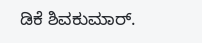ಡಿಕೆ ಶಿವಕುಮಾರ್.